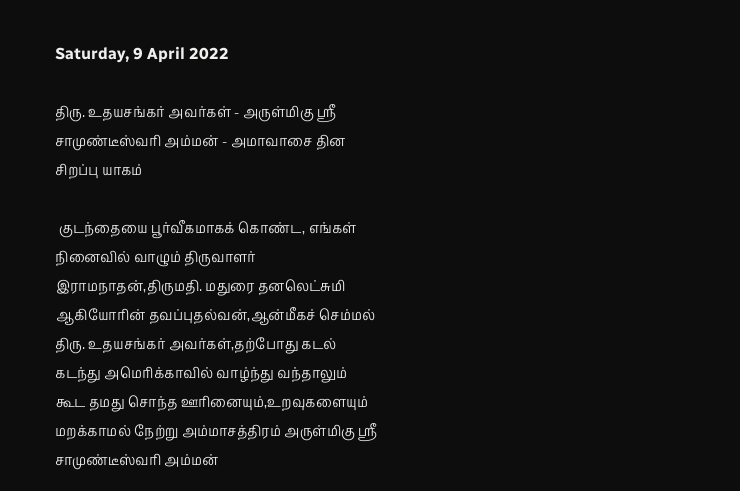Saturday, 9 April 2022

திரு. உதயசங்கர் அவர்கள் - அருள்மிகு ஸ்ரீ சாமுண்டீஸ்வரி அம்மன் - அமாவாசை தின சிறப்பு யாகம்

 குடந்தையை பூர்வீகமாகக் கொண்ட, எங்கள் நினைவில் வாழும் திருவாளர் இராமநாதன்,திருமதி. மதுரை தனலெட்சுமி ஆகியோரின் தவப்புதல்வன்,ஆன்மீகச் செம்மல் திரு. உதயசங்கர் அவர்கள்,தற்போது கடல் கடந்து அமெரிக்காவில் வாழ்ந்து வந்தாலும் கூட தமது சொந்த ஊரினையும்,உறவுகளையும் மறக்காமல் நேற்று அம்மாசத்திரம் அருள்மிகு ஸ்ரீ சாமுண்டீஸ்வரி அம்மன்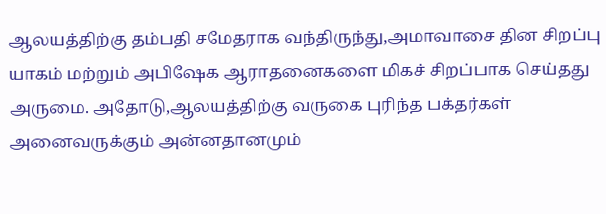ஆலயத்திற்கு தம்பதி சமேதராக வந்திருந்து,அமாவாசை தின சிறப்பு யாகம் மற்றும் அபிஷேக ஆராதனைகளை மிகச் சிறப்பாக செய்தது அருமை. அதோடு,ஆலயத்திற்கு வருகை புரிந்த பக்தர்கள் அனைவருக்கும் அன்னதானமும்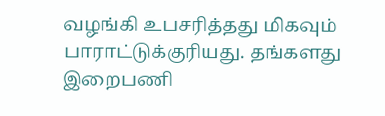வழங்கி உபசரித்தது மிகவும் பாராட்டுக்குரியது. தங்களது இறைபணி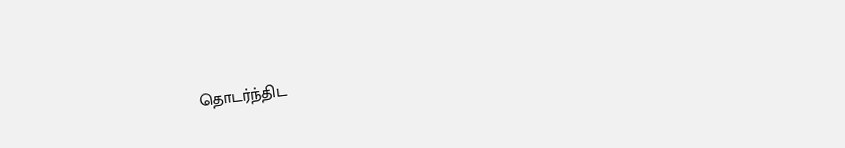தொடர்ந்திட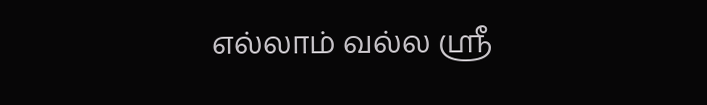எல்லாம் வல்ல ஸ்ரீ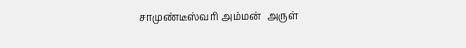சாமுண்டீஸ்வரி அம்மன்  அருள்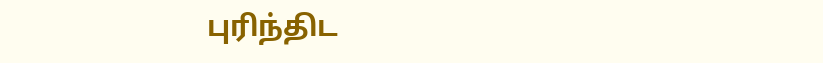புரிந்திட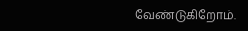வேண்டுகிறோம்.